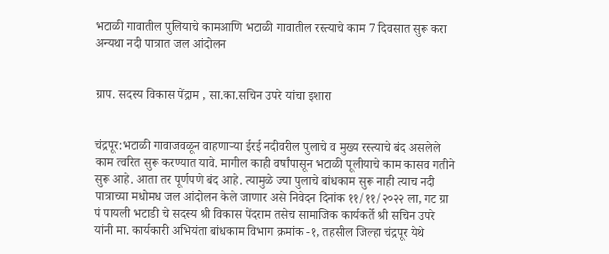भटाळी गावातील पुलियाचे कामआणि भटाळी गावातील रस्त्याचे काम 7 दिवसात सुरू करा अन्यथा नदी पात्रात जल आंदोलन


ग्राप. सदस्य विकास पेंद्राम , सा.का.सचिन उपरे यांचा इशारा


चंद्रपूर:भटाळी गावाजवळून वाहणार्‍या ईरई नदीवरील पुलाचे व मुख्य रस्त्याचे बंद असलेले काम त्वरित सुरू करण्यात यावे. मागील काही वर्षांपासून भटाळी पूलीयाचे काम कासव गतीने सुरू आहे. आता तर पूर्णपणे बंद आहे. त्यामुळे ज्या पुलाचे बांधकाम सुरू नाही त्याच नदी पात्राच्या मधोमध जल आंदोलन केले जाणार असे निवेदन दिनांक ११/११/२०२२ ला, गट ग्रा पं पायली भटाडी चे सदस्य श्री विकास पेंदराम तसेच सामाजिक कार्यकर्ते श्री सचिन उपरे यांनी मा. कार्यकारी अभियंता बांधकाम विभाग क्रमांक -१, तहसील जिल्हा चंद्रपूर येथे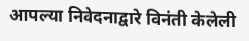आपल्या निवेदनाद्वारे विनंती केलेली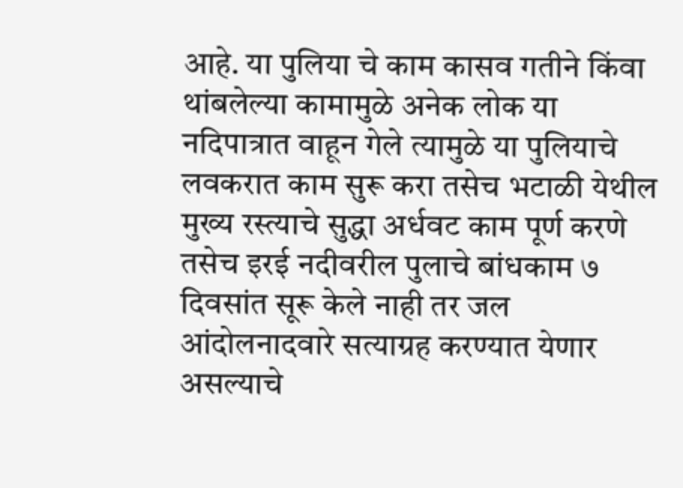आहे. या पुलिया चे काम कासव गतीने किंवा थांबलेल्या कामामुळे अनेक लोक या नदिपात्रात वाहून गेले त्यामुळे या पुलियाचे लवकरात काम सुरू करा तसेच भटाळी येथील मुख्य रस्त्याचे सुद्धा अर्धवट काम पूर्ण करणे तसेच इरई नदीवरील पुलाचे बांधकाम ७ दिवसांत सूरू केले नाही तर जल आंदोलनादवारे सत्याग्रह करण्यात येणार असल्याचे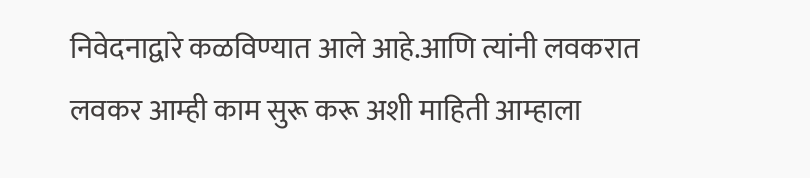निवेदनाद्वारे कळविण्यात आले आहे.आणि त्यांनी लवकरात लवकर आम्ही काम सुरू करू अशी माहिती आम्हाला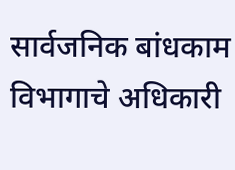सार्वजनिक बांधकाम विभागाचे अधिकारी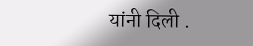यांनी दिली .